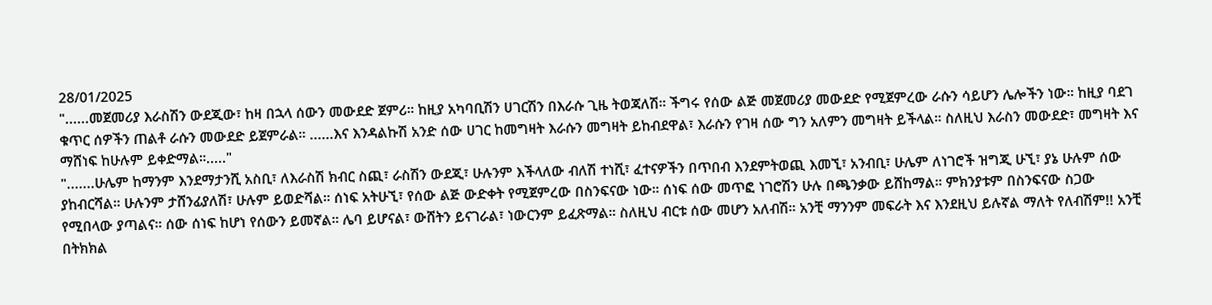28/01/2025
"......መጀመሪያ እራስሽን ውደጂው፣ ከዛ በኋላ ሰውን መውደድ ጀምሪ። ከዚያ አካባቢሽን ሀገርሽን በእራሱ ጊዜ ትወጃለሽ። ችግሩ የሰው ልጅ መጀመሪያ መውደድ የሚጀምረው ራሱን ሳይሆን ሌሎችን ነው። ከዚያ ባደገ ቁጥር ሰዎችን ጠልቶ ራሱን መውደድ ይጀምራል። ......እና እንዳልኩሽ አንድ ሰው ሀገር ከመግዛት እራሱን መግዛት ይከብደዋል፣ እራሱን የገዛ ሰው ግን አለምን መግዛት ይችላል። ስለዚህ እራስን መውደድ፣ መግዛት እና ማሸነፍ ከሁሉም ይቀድማል።....."
".......ሁሌም ከማንም እንደማታንሺ አስቢ፣ ለእራስሽ ክብር ስጪ፣ ራስሽን ውደጂ፣ ሁሉንም እችላለው ብለሽ ተነሺ፣ ፈተናዎችን በጥበብ እንደምትወጪ እመኚ፣ አንብቢ፣ ሁሌም ለነገሮች ዝግጂ ሁኚ፣ ያኔ ሁሉም ሰው ያከብርሻል። ሁሉንም ታሸንፊያለሽ፣ ሁሉም ይወድሻል። ሰነፍ አትሁኚ፣ የሰው ልጅ ውድቀት የሚጀምረው በስንፍናው ነው። ሰነፍ ሰው መጥፎ ነገሮሽን ሁሉ በጫንቃው ይሸከማል። ምክንያቱም በስንፍናው ስጋው የሚበላው ያጣልና። ሰው ሰነፍ ከሆነ የሰውን ይመኛል። ሌባ ይሆናል፣ ውሸትን ይናገራል፣ ነውርንም ይፈጽማል። ስለዚህ ብርቱ ሰው መሆን አለብሽ። አንቺ ማንንም መፍራት እና እንደዚህ ይሉኛል ማለት የለብሽም!! አንቺ በትክክል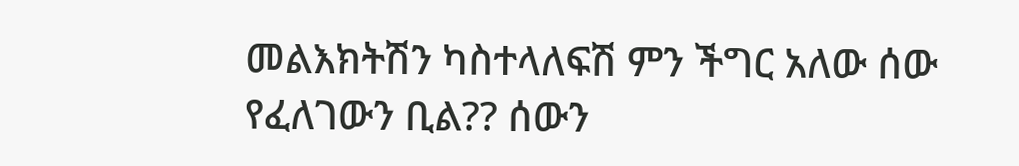መልእክትሽን ካስተላለፍሽ ምን ችግር አለው ሰው የፈለገውን ቢል?? ሰውን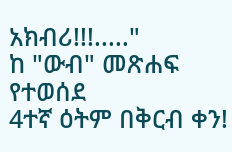አክብሪ!!!....."
ከ "ውብ" መጽሐፍ የተወሰደ
4ተኛ ዕትም በቅርብ ቀን!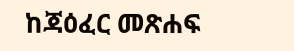ከጃዕፈር መጽሐፍ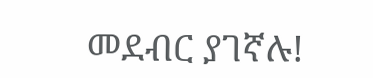መደብር ያገኛሉ!